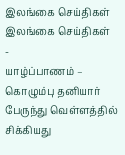இலங்கை செய்திகள்
இலங்கை செய்திகள்
-
யாழ்ப்பாணம் – கொழும்பு தனியார் பேருந்து வெள்ளத்தில் சிக்கியது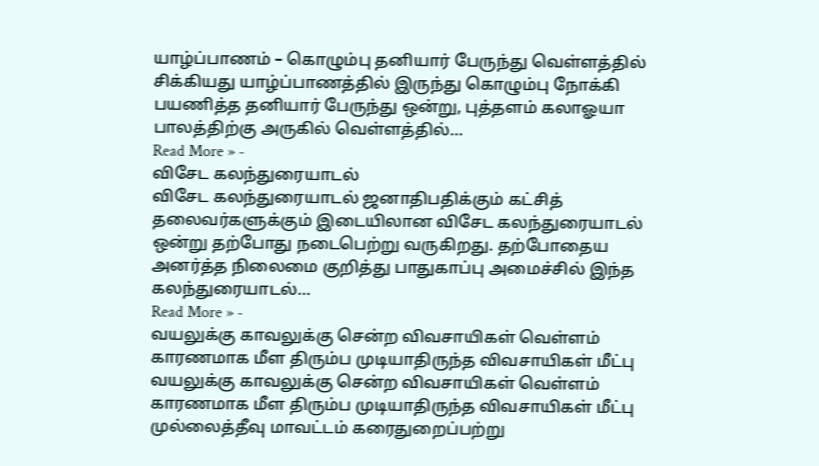யாழ்ப்பாணம் – கொழும்பு தனியார் பேருந்து வெள்ளத்தில் சிக்கியது யாழ்ப்பாணத்தில் இருந்து கொழும்பு நோக்கி பயணித்த தனியார் பேருந்து ஒன்று, புத்தளம் கலாஓயா பாலத்திற்கு அருகில் வெள்ளத்தில்…
Read More » -
விசேட கலந்துரையாடல்
விசேட கலந்துரையாடல் ஜனாதிபதிக்கும் கட்சித் தலைவர்களுக்கும் இடையிலான விசேட கலந்துரையாடல் ஒன்று தற்போது நடைபெற்று வருகிறது. தற்போதைய அனர்த்த நிலைமை குறித்து பாதுகாப்பு அமைச்சில் இந்த கலந்துரையாடல்…
Read More » -
வயலுக்கு காவலுக்கு சென்ற விவசாயிகள் வெள்ளம் காரணமாக மீள திரும்ப முடியாதிருந்த விவசாயிகள் மீட்பு
வயலுக்கு காவலுக்கு சென்ற விவசாயிகள் வெள்ளம் காரணமாக மீள திரும்ப முடியாதிருந்த விவசாயிகள் மீட்பு முல்லைத்தீவு மாவட்டம் கரைதுறைப்பற்று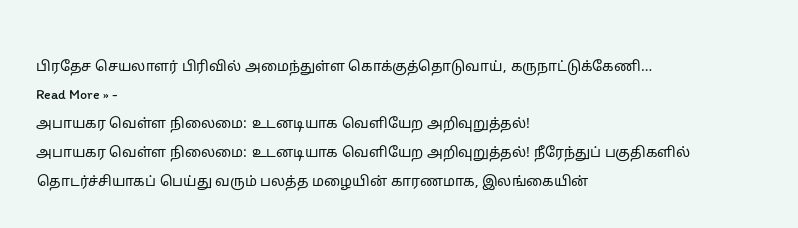பிரதேச செயலாளர் பிரிவில் அமைந்துள்ள கொக்குத்தொடுவாய், கருநாட்டுக்கேணி…
Read More » -
அபாயகர வெள்ள நிலைமை: உடனடியாக வெளியேற அறிவுறுத்தல்!
அபாயகர வெள்ள நிலைமை: உடனடியாக வெளியேற அறிவுறுத்தல்! நீரேந்துப் பகுதிகளில் தொடர்ச்சியாகப் பெய்து வரும் பலத்த மழையின் காரணமாக, இலங்கையின்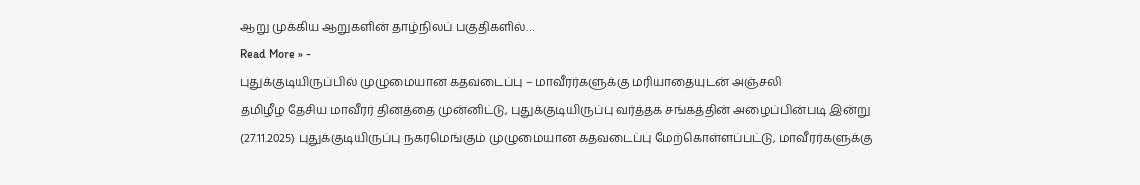ஆறு முக்கிய ஆறுகளின் தாழ்நிலப் பகுதிகளில்…
Read More » -
புதுக்குடியிருப்பில் முழுமையான கதவடைப்பு – மாவீரர்களுக்கு மரியாதையுடன் அஞ்சலி
தமிழீழ தேசிய மாவீரர் தினத்தை முன்னிட்டு, புதுக்குடியிருப்பு வர்த்தக சங்கத்தின் அழைப்பின்படி இன்று (27.11.2025) புதுக்குடியிருப்பு நகரமெங்கும் முழுமையான கதவடைப்பு மேற்கொள்ளப்பட்டு, மாவீரர்களுக்கு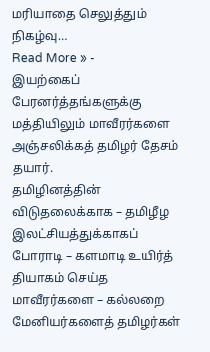மரியாதை செலுத்தும் நிகழ்வு…
Read More » -
இயற்கைப் பேரனர்த்தங்களுக்கு மத்தியிலும் மாவீரர்களை அஞ்சலிக்கத் தமிழர் தேசம் தயார்.
தமிழினத்தின் விடுதலைக்காக – தமிழீழ இலட்சியத்துக்காகப் போராடி – களமாடி உயிர்த் தியாகம் செய்த மாவீரர்களை – கல்லறை மேனியர்களைத் தமிழர்கள்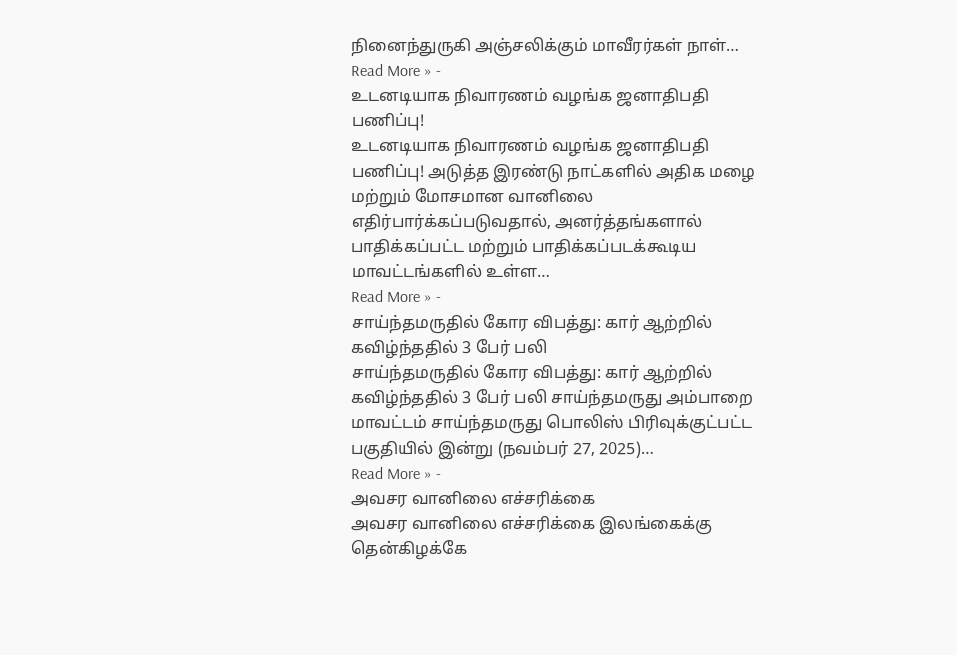நினைந்துருகி அஞ்சலிக்கும் மாவீரர்கள் நாள்…
Read More » -
உடனடியாக நிவாரணம் வழங்க ஜனாதிபதி பணிப்பு!
உடனடியாக நிவாரணம் வழங்க ஜனாதிபதி பணிப்பு! அடுத்த இரண்டு நாட்களில் அதிக மழை மற்றும் மோசமான வானிலை எதிர்பார்க்கப்படுவதால், அனர்த்தங்களால் பாதிக்கப்பட்ட மற்றும் பாதிக்கப்படக்கூடிய மாவட்டங்களில் உள்ள…
Read More » -
சாய்ந்தமருதில் கோர விபத்து: கார் ஆற்றில் கவிழ்ந்ததில் 3 பேர் பலி
சாய்ந்தமருதில் கோர விபத்து: கார் ஆற்றில் கவிழ்ந்ததில் 3 பேர் பலி சாய்ந்தமருது அம்பாறை மாவட்டம் சாய்ந்தமருது பொலிஸ் பிரிவுக்குட்பட்ட பகுதியில் இன்று (நவம்பர் 27, 2025)…
Read More » -
அவசர வானிலை எச்சரிக்கை
அவசர வானிலை எச்சரிக்கை இலங்கைக்கு தென்கிழக்கே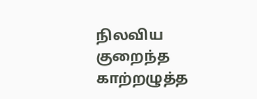நிலவிய குறைந்த காற்றழுத்த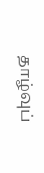தாழ்வுப்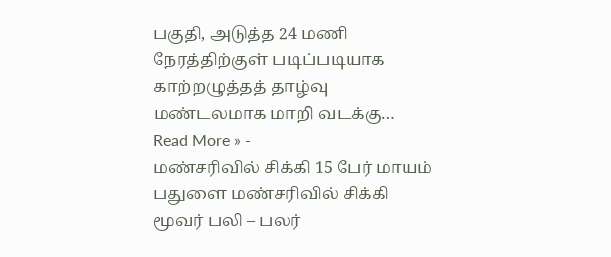பகுதி, அடுத்த 24 மணி நேரத்திற்குள் படிப்படியாக காற்றழுத்தத் தாழ்வு மண்டலமாக மாறி வடக்கு…
Read More » -
மண்சரிவில் சிக்கி 15 பேர் மாயம்
பதுளை மண்சரிவில் சிக்கி மூவர் பலி – பலர்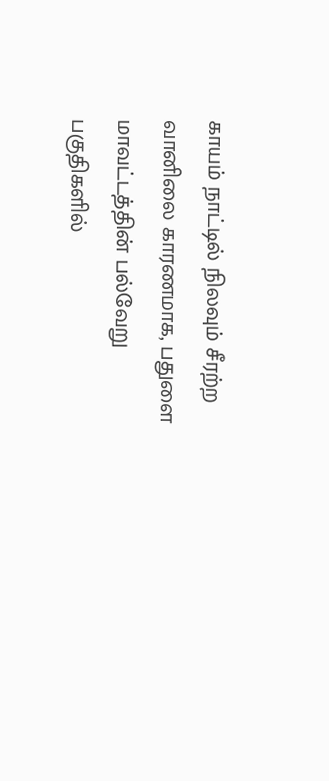காயம் நாட்டில் நிலவும் சீரற்ற வானிலை காரணமாக, பதுளை மாவட்டத்தின் பல்வேறு பகுதிகளில்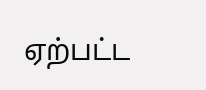ஏற்பட்ட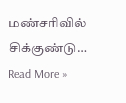மண்சரிவில் சிக்குண்டு…
Read More »